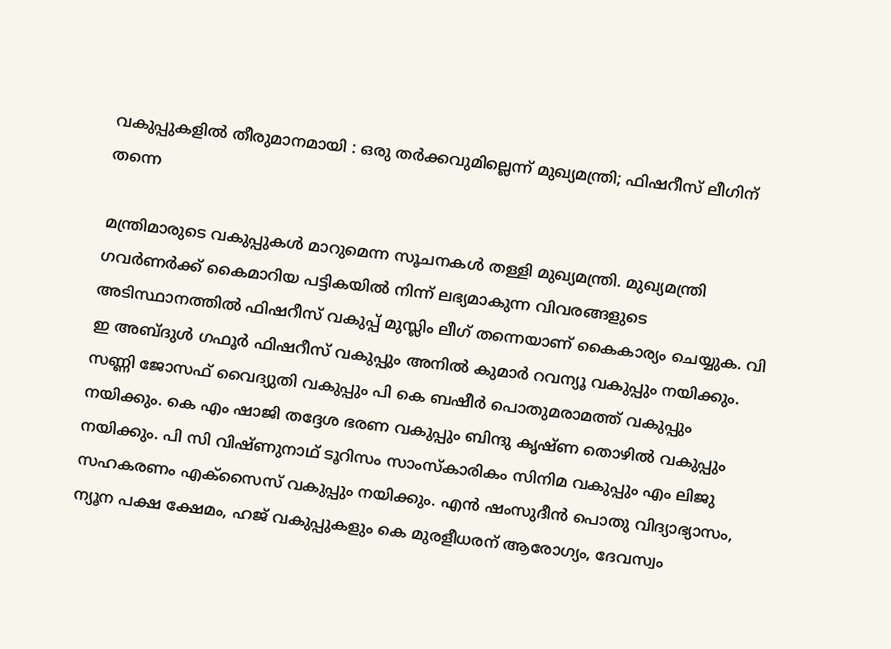വകുപ്പുകളിൽ തീരുമാനമായി : ഒരു തർക്കവുമില്ലെന്ന് മുഖ്യമന്ത്രി; ഫിഷറീസ് ലീഗിന് തന്നെ

മന്ത്രിമാരുടെ വകുപ്പുകൾ മാറുമെന്ന സൂചനകൾ തള്ളി മുഖ്യമന്ത്രി. മുഖ്യമന്ത്രി ഗവർണർക്ക് കൈമാറിയ പട്ടികയിൽ നിന്ന് ലഭ്യമാകുന്ന വിവരങ്ങളുടെ അടിസ്ഥാനത്തിൽ ഫിഷറീസ് വകുപ്പ് മുസ്ലിം ലീഗ് തന്നെയാണ് കൈകാര്യം ചെയ്യുക. വി ഇ അബ്ദുൾ ഗഫൂർ ഫിഷറീസ് വകുപ്പും അനിൽ കുമാർ റവന്യൂ വകുപ്പും നയിക്കും. സണ്ണി ജോസഫ് വൈദ്യുതി വകുപ്പും പി കെ ബഷീർ പൊതുമരാമത്ത് വകുപ്പും നയിക്കും. കെ എം ഷാജി തദ്ദേശ ഭരണ വകുപ്പും ബിന്ദു കൃഷ്ണ തൊഴിൽ വകുപ്പും നയിക്കും. പി സി വിഷ്ണുനാഥ് ടൂറിസം സാംസ്കാരികം സിനിമ വകുപ്പും എം ലിജു സഹകരണം എക്സൈസ് വകുപ്പും നയിക്കും. എൻ ഷംസുദീൻ പൊതു വിദ്യാഭ്യാസം, ന്യൂന പക്ഷ ക്ഷേമം, ഹജ് വകുപ്പുകളും കെ മുരളീധരന് ആരോഗ്യം, ദേവസ്വം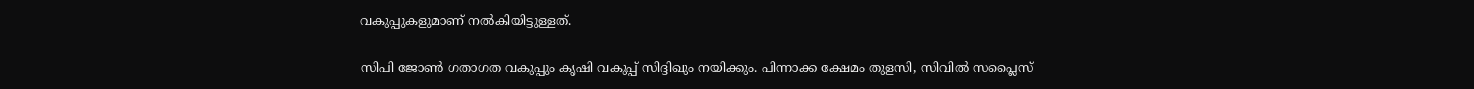വകുപ്പുകളുമാണ് നൽകിയിട്ടുള്ളത്.

സിപി ജോൺ ഗതാഗത വകുപ്പും കൃഷി വകുപ്പ് സിദ്ദിഖും നയിക്കും. പിന്നാക്ക ക്ഷേമം തുളസി, സിവിൽ സപ്ലൈസ്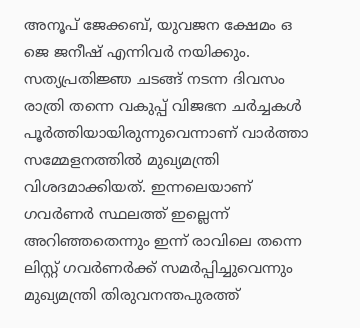അനൂപ് ജേക്കബ്, യുവജന ക്ഷേമം ഒ ജെ ജനീഷ് എന്നിവർ നയിക്കും. സത്യപ്രതിജ്ഞ ചടങ്ങ് നടന്ന ദിവസം രാത്രി തന്നെ വകുപ്പ് വിജഭന ചര്‍ച്ചകൾ പൂർത്തിയായിരുന്നുവെന്നാണ് വാർത്താ സമ്മേളനത്തിൽ മുഖ്യമന്ത്രി വിശദമാക്കിയത്. ഇന്നലെയാണ് ഗവർണര്‍ സ്ഥലത്ത് ഇല്ലെന്ന് അറിഞ്ഞതെന്നും ഇന്ന് രാവിലെ തന്നെ ലിസ്റ്റ് ഗവർണർ‍ക്ക് സമർപ്പിച്ചുവെന്നും മുഖ്യമന്ത്രി തിരുവനന്തപുരത്ത്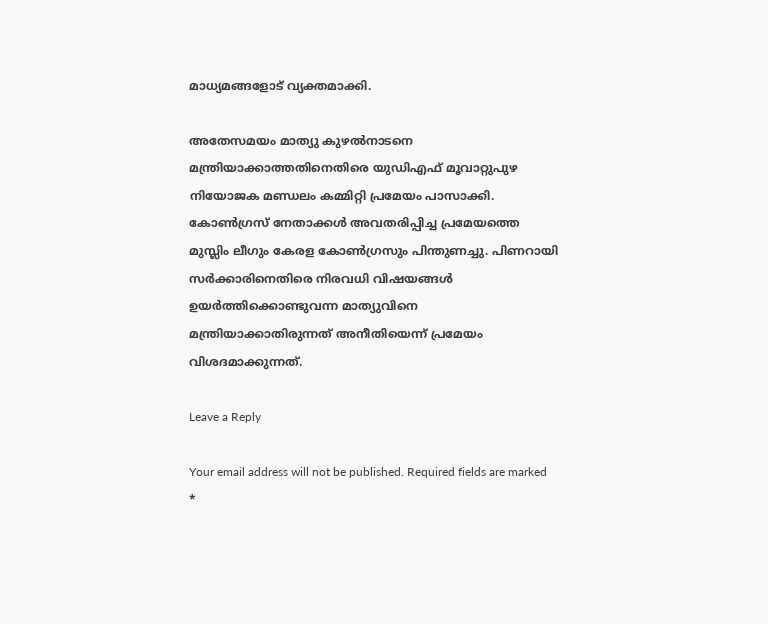മാധ്യമങ്ങളോട് വ്യക്തമാക്കി.

അതേസമയം മാത്യു കുഴൽനാടനെ മന്ത്രിയാക്കാത്തതിനെതിരെ യുഡിഎഫ് മൂവാറ്റുപുഴ നിയോജക മണ്ഡലം കമ്മിറ്റി പ്രമേയം പാസാക്കി. കോൺഗ്രസ് നേതാക്കൾ അവതരിപ്പിച്ച പ്രമേയത്തെ മുസ്ലിം ലീഗും കേരള കോൺഗ്രസും പിന്തുണച്ചു. പിണറായി സർക്കാരിനെതിരെ നിരവധി വിഷയങ്ങൾ ഉയർത്തിക്കൊണ്ടുവന്ന മാത്യുവിനെ മന്ത്രിയാക്കാതിരുന്നത് അനീതിയെന്ന് പ്രമേയം വിശദമാക്കുന്നത്.

Leave a Reply

Your email address will not be published. Required fields are marked *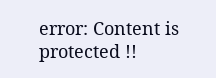error: Content is protected !!